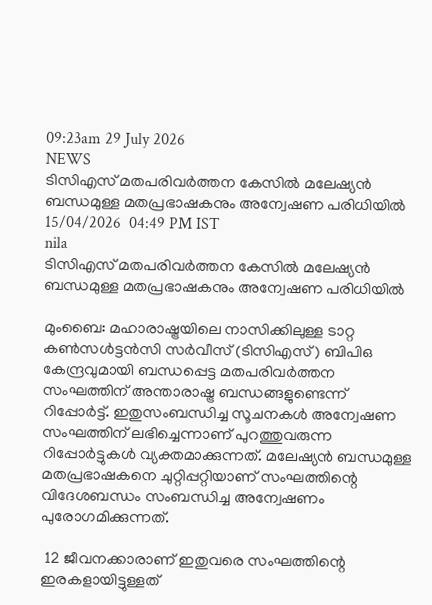09:23am 29 July 2026
NEWS
ടിസിഎസ് മതപരിവർത്തന കേസിൽ മലേഷ്യൻ ബന്ധമുള്ള മതപ്രഭാഷകനും അന്വേഷണ പരിധിയിൽ
15/04/2026  04:49 PM IST
nila
ടിസിഎസ് മതപരിവർത്തന കേസിൽ മലേഷ്യൻ ബന്ധമുള്ള മതപ്രഭാഷകനും അന്വേഷണ പരിധിയിൽ

മുംബൈ: മഹാരാഷ്ട്രയിലെ നാസിക്കിലുള്ള ടാറ്റ കൺസൾട്ടൻസി സർവീസ് (ടിസിഎസ്) ബിപിഒ കേന്ദ്രവുമായി ബന്ധപ്പെട്ട മതപരിവർത്തന സംഘത്തിന് അന്താരാഷ്ട്ര ബന്ധങ്ങളുണ്ടെന്ന് റിപ്പോർട്ട്. ഇതുസംബന്ധിച്ച സൂചനകൾ അന്വേഷണ സംഘത്തിന് ലഭിച്ചെന്നാണ് പുറത്തുവരുന്ന റിപ്പോർട്ടുകൾ വ്യക്തമാക്കുന്നത്. മലേഷ്യൻ ബന്ധമുള്ള മതപ്രഭാഷകനെ ചുറ്റിപ്പറ്റിയാണ് സംഘത്തിന്റെ വിദേശബന്ധം സംബന്ധിച്ച അന്വേഷണം പുരോഗമിക്കുന്നത്.

 12 ജീവനക്കാരാണ് ഇതുവരെ സംഘത്തിന്റെ ഇരകളായിട്ടുള്ളത്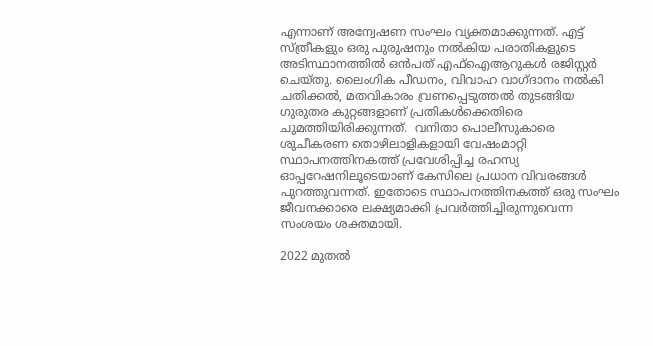എന്നാണ് അന്വേഷണ സംഘം വ്യക്തമാക്കുന്നത്. എട്ട് സ്ത്രീകളും ഒരു പുരുഷനും നൽകിയ പരാതികളുടെ അടിസ്ഥാനത്തിൽ ഒൻപത് എഫ്ഐആറുകൾ രജിസ്റ്റർ ചെയ്തു. ലൈംഗിക പീഡനം, വിവാഹ വാഗ്ദാനം നൽകി ചതിക്കൽ, മതവികാരം വ്രണപ്പെടുത്തൽ തുടങ്ങിയ ഗുരുതര കുറ്റങ്ങളാണ് പ്രതികൾക്കെതിരെ ചുമത്തിയിരിക്കുന്നത്.  വനിതാ പൊലീസുകാരെ ശുചീകരണ തൊഴിലാളികളായി വേഷംമാറ്റി സ്ഥാപനത്തിനകത്ത് പ്രവേശിപ്പിച്ച രഹസ്യ ഓപ്പറേഷനിലൂടെയാണ് കേസിലെ പ്രധാന വിവരങ്ങൾ പുറത്തുവന്നത്. ഇതോടെ സ്ഥാപനത്തിനകത്ത് ഒരു സംഘം ജീവനക്കാരെ ലക്ഷ്യമാക്കി പ്രവർത്തിച്ചിരുന്നുവെന്ന സംശയം ശക്തമായി.

2022 മുതൽ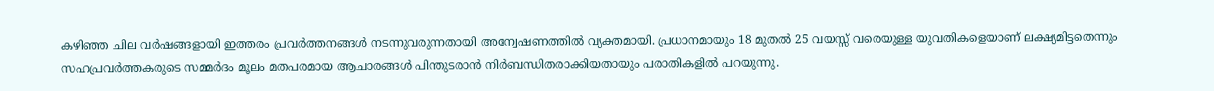കഴിഞ്ഞ ചില വർഷങ്ങളായി ഇത്തരം പ്രവർത്തനങ്ങൾ നടന്നുവരുന്നതായി അന്വേഷണത്തിൽ വ്യക്തമായി. പ്രധാനമായും 18 മുതൽ 25 വയസ്സ് വരെയുള്ള യുവതികളെയാണ് ലക്ഷ്യമിട്ടതെന്നും സഹപ്രവർത്തകരുടെ സമ്മർദം മൂലം മതപരമായ ആചാരങ്ങൾ പിന്തുടരാൻ നിർബന്ധിതരാക്കിയതായും പരാതികളിൽ പറയുന്നു.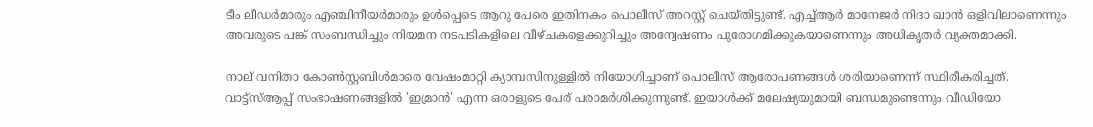ടീം ലീഡർമാരും എഞ്ചിനീയർമാരും ഉൾപ്പെടെ ആറു പേരെ ഇതിനകം പൊലീസ് അറസ്റ്റ് ചെയ്തിട്ടുണ്ട്. എച്ച്ആർ മാനേജർ നിദാ ഖാൻ ഒളിവിലാണെന്നും അവരുടെ പങ്ക് സംബന്ധിച്ചും നിയമന നടപടികളിലെ വീഴ്ചകളെക്കുറിച്ചും അന്വേഷണം പുരോഗമിക്കുകയാണെന്നും അധികൃതർ വ്യക്തമാക്കി.

നാല് വനിതാ കോൺസ്റ്റബിൾമാരെ വേഷംമാറ്റി ക്യാമ്പസിനുള്ളിൽ നിയോഗിച്ചാണ് പൊലീസ് ആരോപണങ്ങൾ ശരിയാണെന്ന് സ്ഥിരീകരിച്ചത്. വാട്ട്‌സ്ആപ്പ് സംഭാഷണങ്ങളിൽ 'ഇമ്രാൻ' എന്ന ഒരാളുടെ പേര് പരാമർശിക്കുന്നുണ്ട്. ഇയാൾക്ക് മലേഷ്യയുമായി ബന്ധമുണ്ടെന്നും വീഡിയോ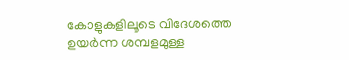കോളുകളിലൂടെ വിദേശത്തെ ഉയർന്ന ശമ്പളമുള്ള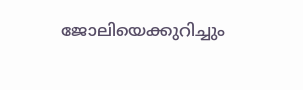ജോലിയെക്കുറിച്ചും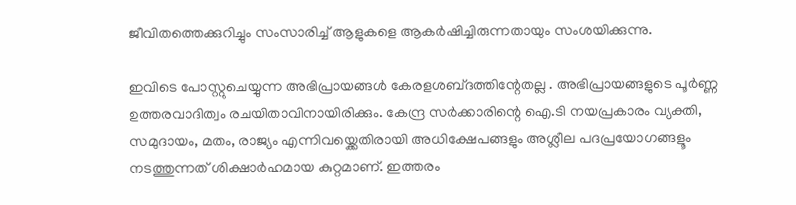ജീവിതത്തെക്കുറിച്ചും സംസാരിച്ച് ആളുകളെ ആകർഷിച്ചിരുന്നതായും സംശയിക്കുന്നു.

ഇവിടെ പോസ്റ്റുചെയ്യുന്ന അഭിപ്രായങ്ങള്‍ കേരളശബ്‌ദത്തിന്റേതല്ല . അഭിപ്രായങ്ങളുടെ പൂര്‍ണ്ണ ഉത്തരവാദിത്വം രചയിതാവിനായിരിക്കും. കേന്ദ്ര സർക്കാരിന്റെ ഐ.ടി നയപ്രകാരം വ്യക്തി, സമുദായം, മതം, രാജ്യം എന്നിവയ്ക്കെതിരായി അധിക്ഷേപങ്ങളും അശ്ലീല പദപ്രയോഗങ്ങളൂം നടത്തുന്നത് ശിക്ഷാര്‍ഹമായ കുറ്റമാണ്. ഇത്തരം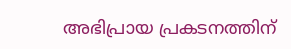അഭിപ്രായ പ്രകടനത്തിന്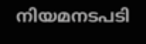നിയമനടപടി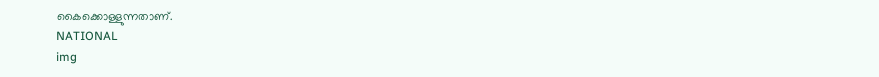കൈക്കൊള്ളുന്നതാണ്.
NATIONAL
img